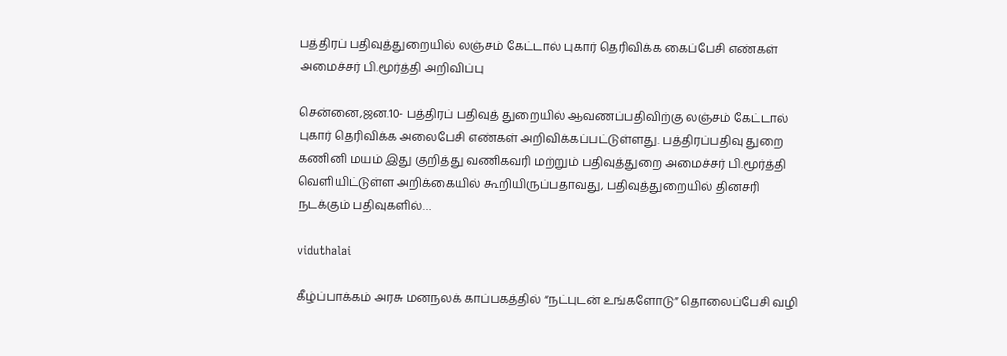பத்திரப் பதிவுத்துறையில் லஞ்சம் கேட்டால் புகார் தெரிவிக்க கைப்பேசி எண்கள் அமைச்சர் பி.மூர்த்தி அறிவிப்பு

சென்னை,ஜன.10- பத்திரப் பதிவுத் துறையில் ஆவணப்பதிவிற்கு லஞ்சம் கேட்டால் புகார் தெரிவிக்க அலைபேசி எண்கள் அறிவிக்கப்பட்டுள்ளது. பத்திரப்பதிவு துறை கணினி மயம் இது குறித்து வணிகவரி மற்றும் பதிவுத்துறை அமைச்சர் பி.மூர்த்தி வெளியிட்டுள்ள அறிக்கையில் கூறியிருப்பதாவது, பதிவுத்துறையில் தினசரி நடக்கும் பதிவுகளில்…

viduthalai

கீழ்ப்பாக்கம் அரசு மனநலக் காப்பகத்தில் “நட்புடன் உங்களோடு” தொலைப்பேசி வழி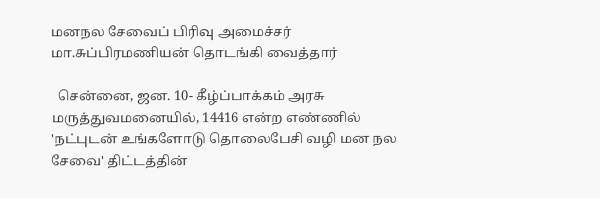மனநல சேவைப் பிரிவு அமைச்சர் மா.சுப்பிரமணியன் தொடங்கி வைத்தார்

  சென்னை, ஜன. 10- கீழ்ப்பாக்கம் அரசு மருத்துவமனையில், 14416 என்ற எண்ணில் 'நட்புடன் உங்களோடு தொலைபேசி வழி மன நல சேவை' திட்டத்தின்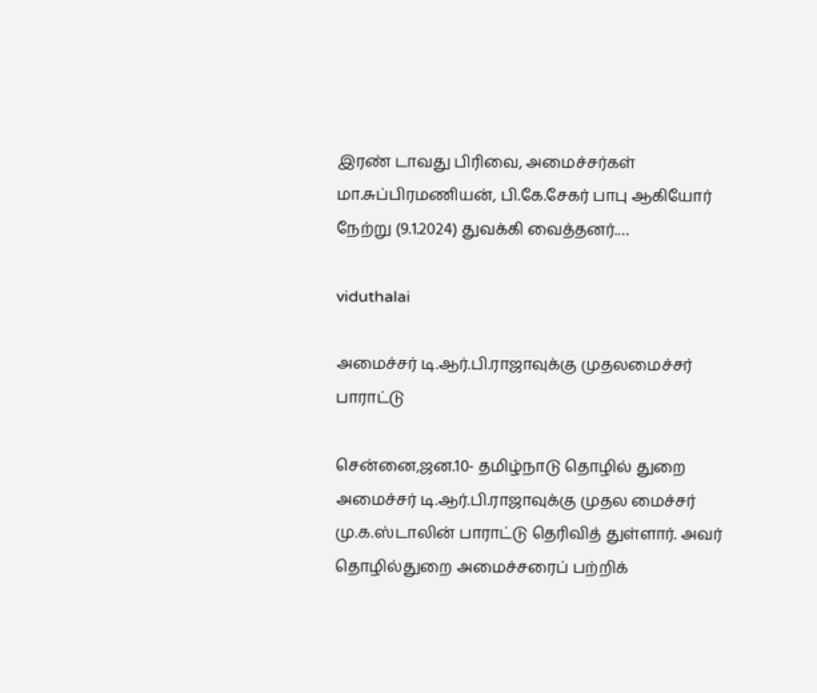இரண் டாவது பிரிவை, அமைச்சர்கள் மா.சுப்பிரமணியன், பி.கே.சேகர் பாபு ஆகியோர் நேற்று (9.1.2024) துவக்கி வைத்தனர்.…

viduthalai

அமைச்சர் டி.ஆர்.பி.ராஜாவுக்கு முதலமைச்சர் பாராட்டு

சென்னை,ஜன.10- தமிழ்நாடு தொழில் துறை அமைச்சர் டி.ஆர்.பி.ராஜாவுக்கு முதல மைச்சர் மு.க.ஸ்டாலின் பாராட்டு தெரிவித் துள்ளார். அவர் தொழில்துறை அமைச்சரைப் பற்றிக்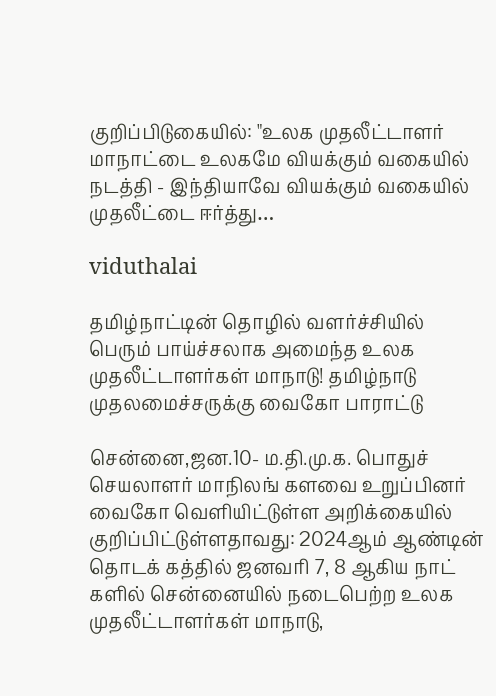குறிப்பிடுகையில்: "உலக முதலீட்டாளர் மாநாட்டை உலகமே வியக்கும் வகையில் நடத்தி - இந்தியாவே வியக்கும் வகையில் முதலீட்டை ஈர்த்து…

viduthalai

தமிழ்நாட்டின் தொழில் வளர்ச்சியில் பெரும் பாய்ச்சலாக அமைந்த உலக முதலீட்டாளர்கள் மாநாடு! தமிழ்நாடு முதலமைச்சருக்கு வைகோ பாராட்டு

சென்னை,ஜன.10- ம.தி.மு.க. பொதுச் செயலாளர் மாநிலங் களவை உறுப்பினர் வைகோ வெளியிட்டுள்ள அறிக்கையில் குறிப்பிட்டுள்ளதாவது: 2024ஆம் ஆண்டின் தொடக் கத்தில் ஜனவரி 7, 8 ஆகிய நாட் களில் சென்னையில் நடைபெற்ற உலக முதலீட்டாளர்கள் மாநாடு,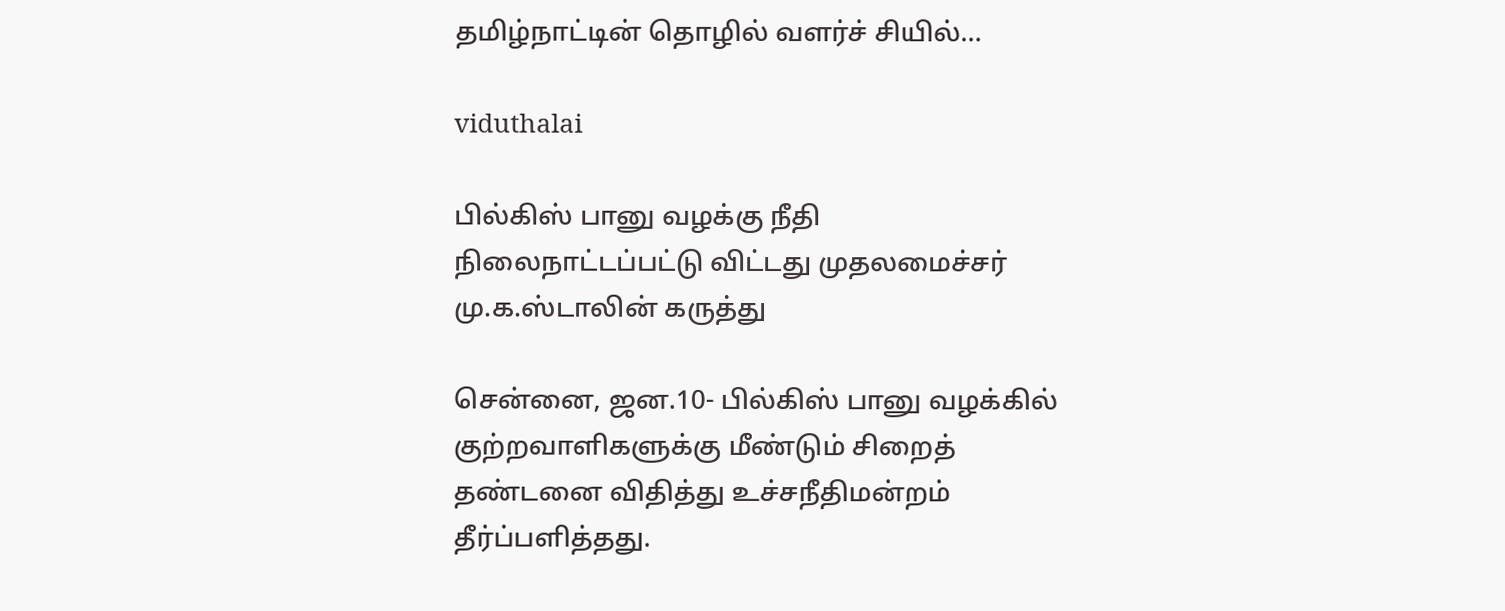தமிழ்நாட்டின் தொழில் வளர்ச் சியில்…

viduthalai

பில்கிஸ் பானு வழக்கு நீதி நிலைநாட்டப்பட்டு விட்டது முதலமைச்சர் மு.க.ஸ்டாலின் கருத்து

சென்னை, ஜன.10- பில்கிஸ் பானு வழக்கில் குற்றவாளிகளுக்கு மீண்டும் சிறைத் தண்டனை விதித்து உச்சநீதிமன்றம் தீர்ப்பளித்தது.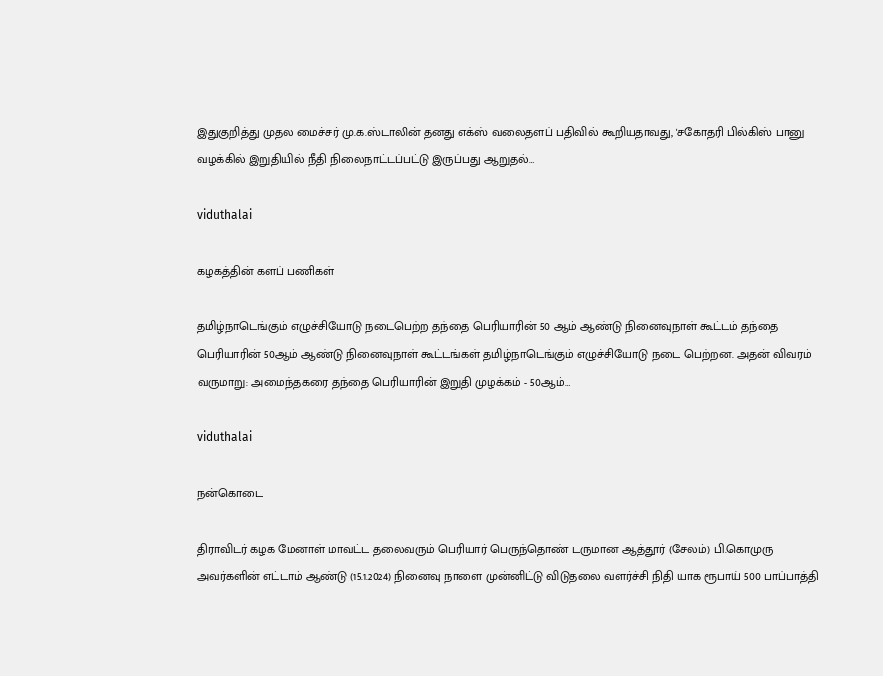இதுகுறித்து முதல மைச்சர் மு.க.ஸ்டாலின் தனது எக்ஸ் வலைதளப் பதிவில் கூறியதாவது, 'சகோதரி பில்கிஸ் பானு வழக்கில் இறுதியில் நீதி நிலைநாட்டப்பட்டு இருப்பது ஆறுதல்…

viduthalai

கழகத்தின் களப் பணிகள்

தமிழ்நாடெங்கும் எழுச்சியோடு நடைபெற்ற தந்தை பெரியாரின் 50 ஆம் ஆண்டு நினைவுநாள் கூட்டம் தந்தை பெரியாரின் 50ஆம் ஆண்டு நினைவுநாள் கூட்டங்கள் தமிழ்நாடெங்கும் எழுச்சியோடு நடை பெற்றன. அதன் விவரம் வருமாறு: அமைந்தகரை தந்தை பெரியாரின் இறுதி முழக்கம் - 50ஆம்…

viduthalai

நன்கொடை

திராவிடர் கழக மேனாள் மாவட்ட தலைவரும் பெரியார் பெருந்தொண் டருமான ஆத்தூர் (சேலம்) பி.கொமுரு அவர்களின் எட்டாம் ஆண்டு (15.1.2024) நினைவு நாளை முன்னிட்டு விடுதலை வளர்ச்சி நிதி யாக ரூபாய் 500 பாப்பாத்தி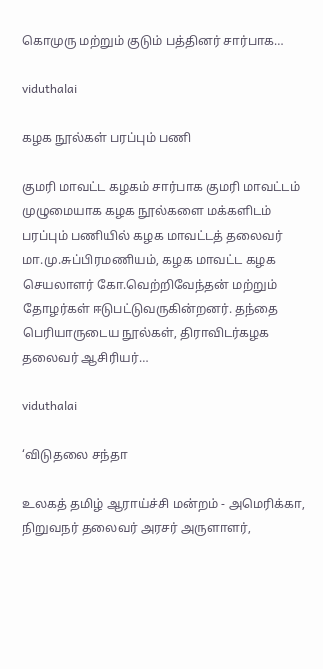கொமுரு மற்றும் குடும் பத்தினர் சார்பாக…

viduthalai

கழக நூல்கள் பரப்பும் பணி

குமரி மாவட்ட கழகம் சார்பாக குமரி மாவட்டம் முழுமையாக கழக நூல்களை மக்களிடம் பரப்பும் பணியில் கழக மாவட்டத் தலைவர் மா.மு.சுப்பிரமணியம், கழக மாவட்ட கழக செயலாளர் கோ.வெற்றிவேந்தன் மற்றும் தோழர்கள் ஈடுபட்டுவருகின்றனர். தந்தை பெரியாருடைய நூல்கள், திராவிடர்கழக தலைவர் ஆசிரியர்…

viduthalai

‘விடுதலை சந்தா

உலகத் தமிழ் ஆராய்ச்சி மன்றம் - அமெரிக்கா, நிறுவநர் தலைவர் அரசர் அருளாளர்,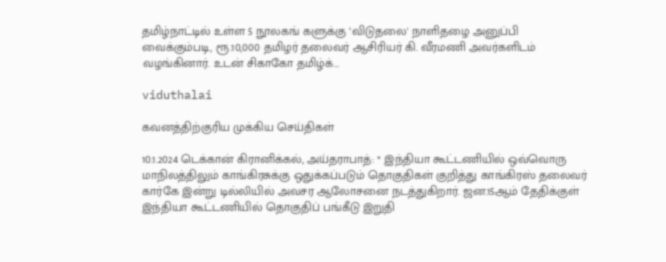தமிழ்நாட்டில் உள்ள 5 நூலகங் களுக்கு ‘விடுதலை' நாளிதழை அனுப்பி வைக்கும்படி, ரூ.10,000 தமிழர் தலைவர் ஆசிரியர் கி. வீரமணி அவர்களிடம் வழங்கினார். உடன் சிகாகோ தமிழ்க்…

viduthalai

கவனத்திற்குரிய முக்கிய செய்திகள்

10.1.2024 டெக்கான் கிரானிக்கல், அய்தராபாத்: * இந்தியா கூட்டணியில் ஒவ்வொரு மாநிலத்திலும் காங்கிரசுக்கு ஒதுக்கப்படும் தொகுதிகள் குறித்து காங்கிரஸ் தலைவர் கார்கே இன்று டில்லியில் அவசர ஆலோசனை நடத்துகிறார். ஜன.15ஆம் தேதிக்குள் இந்தியா கூட்டணியில் தொகுதிப் பங்கீடு இறுதி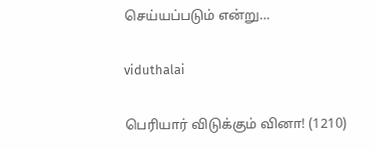செய்யப்படும் என்று…

viduthalai

பெரியார் விடுக்கும் வினா! (1210)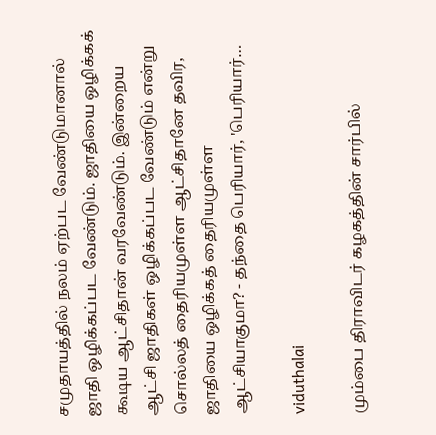சமுதாயத்தில் நலம் ஏற்பட வேண்டுமானால் ஜாதி ஒழிக்கப்பட வேண்டும். ஜாதியை ஒழிக்கக் கூடிய ஆட்சிதான் வரவேண்டும். இன்றைய ஆட்சி ஜாதிகள் ஒழிக்கப்பட வேண்டும் என்று சொல்லத் தைரியமுள்ள ஆட்சிதானே தவிர, ஜாதியை ஒழிக்கத் தைரியமுள்ள ஆட்சியாகுமா? - தந்தை பெரியார், 'பெரியார்…

viduthalai

மும்பை திராவிடர் கழகத்தின் சார்பில்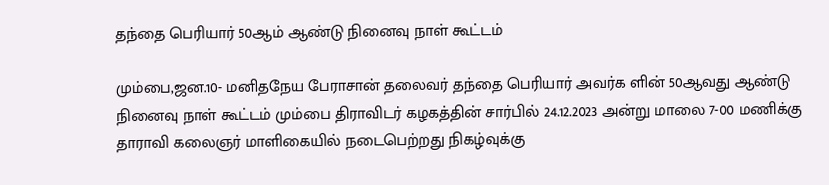தந்தை பெரியார் 50ஆம் ஆண்டு நினைவு நாள் கூட்டம்

மும்பை,ஜன.10- மனிதநேய பேராசான் தலைவர் தந்தை பெரியார் அவர்க ளின் 50ஆவது ஆண்டு நினைவு நாள் கூட்டம் மும்பை திராவிடர் கழகத்தின் சார்பில் 24.12.2023 அன்று மாலை 7-00 மணிக்கு தாராவி கலைஞர் மாளிகையில் நடைபெற்றது நிகழ்வுக்கு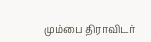மும்பை திராவிடர்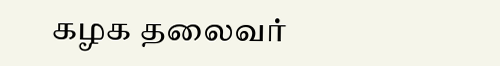கழக தலைவர்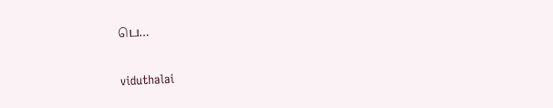பெ…

viduthalai